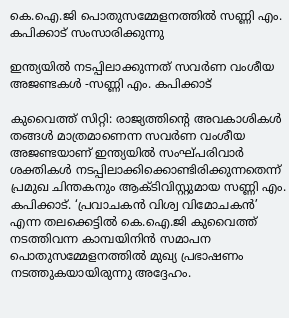കെ.ഐ.ജി പൊതുസമ്മേളനത്തിൽ സണ്ണി എം. കപിക്കാട് സംസാരിക്കുന്നു

ഇന്ത്യയിൽ നടപ്പിലാക്കുന്നത് സവർണ വംശീയ അജണ്ടകൾ -സണ്ണി എം. കപിക്കാട്

കുവൈത്ത് സിറ്റി: രാജ്യത്തിന്റെ അവകാശികൾ തങ്ങൾ മാത്രമാണെന്ന സവർണ വംശീയ അജണ്ടയാണ് ഇന്ത്യയിൽ സംഘ്പരിവാർ ശക്തികൾ നടപ്പിലാക്കിക്കൊണ്ടിരിക്കുന്നതെന്ന് പ്രമുഖ ചിന്തകനും ആക്ടിവിസ്റ്റുമായ സണ്ണി എം. കപിക്കാട്. ‘പ്രവാചകൻ വിശ്വ വിമോചകൻ’ എന്ന തലക്കെട്ടിൽ കെ.ഐ.ജി കുവൈത്ത് നടത്തിവന്ന കാമ്പയിനിൻ സമാപന പൊതുസമ്മേളനത്തിൽ മുഖ്യ പ്രഭാഷണം നടത്തുകയായിരുന്നു അദ്ദേഹം.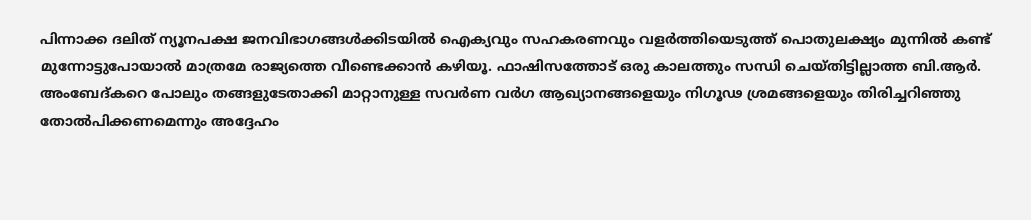പിന്നാക്ക ദലിത് ന്യൂനപക്ഷ ജനവിഭാഗങ്ങൾക്കിടയിൽ ഐക്യവും സഹകരണവും വളർത്തിയെടുത്ത് പൊതുലക്ഷ്യം മുന്നിൽ കണ്ട് മുന്നോട്ടുപോയാൽ മാത്രമേ രാജ്യത്തെ വീണ്ടെക്കാൻ കഴിയൂ. ഫാഷിസത്തോട് ഒരു കാലത്തും സന്ധി ചെയ്തിട്ടില്ലാത്ത ബി.ആർ. അംബേദ്കറെ പോലും തങ്ങളുടേതാക്കി മാറ്റാനുള്ള സവർണ വർഗ ആഖ്യാനങ്ങളെയും നിഗൂഢ ശ്രമങ്ങളെയും തിരിച്ചറിഞ്ഞു തോൽപിക്കണമെന്നും അദ്ദേഹം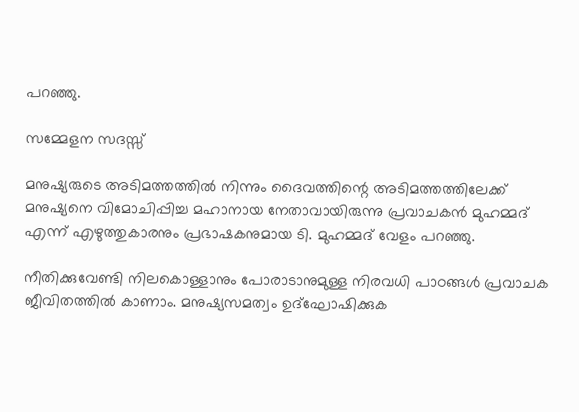പറഞ്ഞു.

സമ്മേളന സദസ്സ്

മനുഷ്യരുടെ അടിമത്തത്തിൽ നിന്നും ദൈവത്തിന്റെ അടിമത്തത്തിലേക്ക് മനുഷ്യനെ വിമോചിപ്പിച്ച മഹാനായ നേതാവായിരുന്നു പ്രവാചകൻ മുഹമ്മദ് എന്ന് എഴുത്തുകാരനും പ്രഭാഷകനുമായ ടി. മുഹമ്മദ് വേളം പറഞ്ഞു.

നീതിക്കുവേണ്ടി നിലകൊള്ളാനും പോരാടാനുമുള്ള നിരവധി പാഠങ്ങൾ പ്രവാചക ജീവിതത്തിൽ കാണാം. മനുഷ്യസമത്വം ഉദ്‌ഘോഷിക്കുക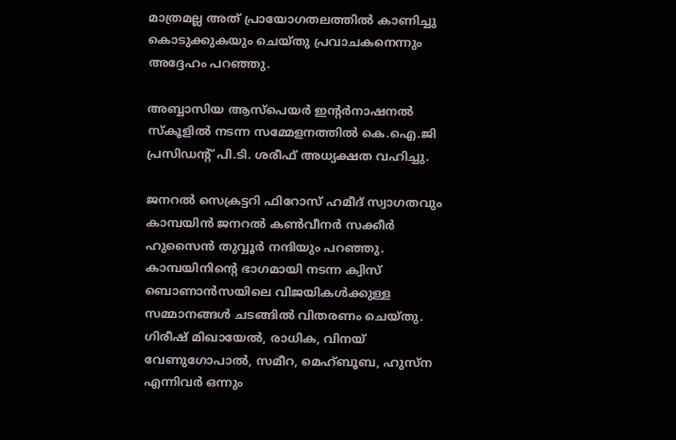മാത്രമല്ല അത് പ്രായോഗതലത്തിൽ കാണിച്ചു കൊടുക്കുകയും ചെയ്‌തു പ്രവാചകനെന്നും അദ്ദേഹം പറഞ്ഞു.

അബ്ബാസിയ ആസ്പെയർ ഇന്റർനാഷനൽ സ്‌കൂളിൽ നടന്ന സമ്മേളനത്തിൽ കെ.ഐ.ജി പ്രസിഡന്റ് പി.ടി. ശരീഫ് അധ്യക്ഷത വഹിച്ചു.

ജനറൽ സെക്രട്ടറി ഫിറോസ് ഹമീദ് സ്വാഗതവും കാമ്പയിൻ ജനറൽ കൺവീനർ സക്കീർ ഹുസൈൻ തുവ്വൂർ നന്ദിയും പറഞ്ഞു. കാമ്പയിനിന്റെ ഭാഗമായി നടന്ന ക്വിസ് ബൊണാൻസയിലെ വിജയികൾക്കുള്ള സമ്മാനങ്ങൾ ചടങ്ങിൽ വിതരണം ചെയ്തു. ഗിരീഷ് മിഖായേൽ, രാധിക, വിനയ് വേണുഗോപാൽ, സമീറ, മെഹ്ബൂബ, ഹുസ്‌ന എന്നിവർ ഒന്നും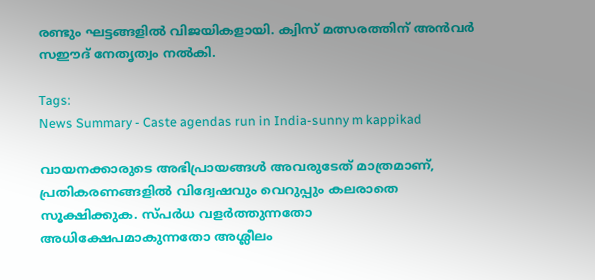രണ്ടും ഘട്ടങ്ങളിൽ വിജയികളായി. ക്വിസ് മത്സരത്തിന് അൻവർ സഈദ് നേതൃത്വം നൽകി.

Tags:
News Summary - Caste agendas run in India-sunny m kappikad

വായനക്കാരുടെ അഭിപ്രായങ്ങള്‍ അവരുടേത് മാത്രമാണ്, പ്രതികരണങ്ങളിൽ വിദ്വേഷവും വെറുപ്പും കലരാതെ സൂക്ഷിക്കുക. സ്പർധ വളർത്തുന്നതോ അധിക്ഷേപമാകുന്നതോ അശ്ലീലം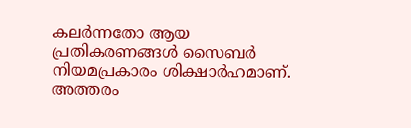കലർന്നതോ ആയ പ്രതികരണങ്ങൾ സൈബർ നിയമപ്രകാരം ശിക്ഷാർഹമാണ്. അത്തരം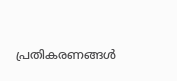പ്രതികരണങ്ങൾ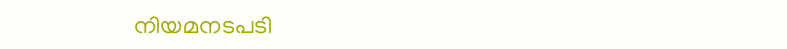നിയമനടപടി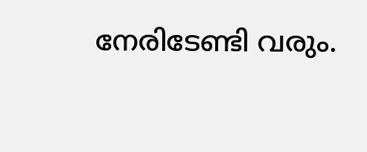നേരിടേണ്ടി വരും.